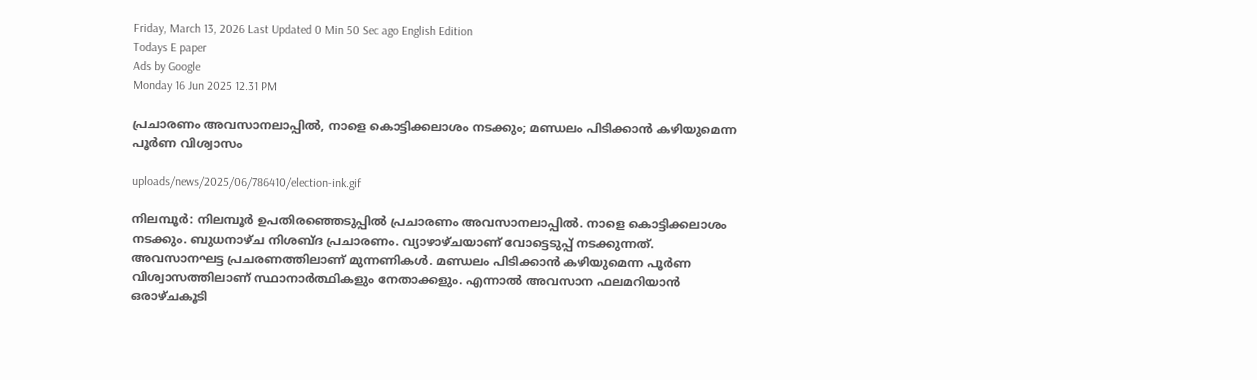Friday, March 13, 2026 Last Updated 0 Min 50 Sec ago English Edition
Todays E paper
Ads by Google
Monday 16 Jun 2025 12.31 PM

പ്രചാരണം അവസാനലാപ്പില്‍, നാളെ കൊട്ടിക്കലാശം നടക്കും; മണ്ഡലം പിടിക്കാന്‍ കഴിയുമെന്ന പൂര്‍ണ വിശ്വാസം

uploads/news/2025/06/786410/election-ink.gif

നിലമ്പൂര്‍: നിലമ്പൂര്‍ ഉപതിരഞ്ഞെടുപ്പില്‍ പ്രചാരണം അവസാനലാപ്പില്‍. നാളെ കൊട്ടിക്കലാശം നടക്കും. ബുധനാഴ്ച നിശബ്ദ പ്രചാരണം. വ്യാഴാഴ്ചയാണ് വോട്ടെടുപ്പ് നടക്കുന്നത്. അവസാനഘട്ട പ്രചരണത്തിലാണ് മുന്നണികള്‍. മണ്ഡലം പിടിക്കാന്‍ കഴിയുമെന്ന പൂര്‍ണ വിശ്വാസത്തിലാണ് സ്ഥാനാര്‍ത്ഥികളും നേതാക്കളും. എന്നാല്‍ അവസാന ഫലമറിയാന്‍ ഒരാഴ്ചകൂടി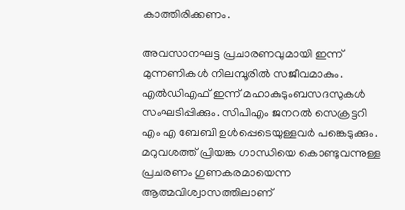കാത്തിരിക്കണം.

അവസാനഘട്ട പ്രചാരണവുമായി ഇന്ന് മുന്നണികള്‍ നിലമ്പൂരില്‍ സജീവമാകും. എല്‍ഡിഎഫ് ഇന്ന് മഹാകുടുംബസദസുകള്‍ സംഘടിപ്പിക്കും. സിപിഎം ജനറല്‍ സെക്രട്ടറി എം എ ബേബി ഉള്‍പ്പെടെയുള്ളവര്‍ പങ്കെടുക്കും. മറുവശത്ത് പ്രിയങ്ക ഗാന്ധിയെ കൊണ്ടുവന്നുള്ള പ്രചരണം ഗുണകരമായെന്ന ആത്മവിശ്വാസത്തിലാണ്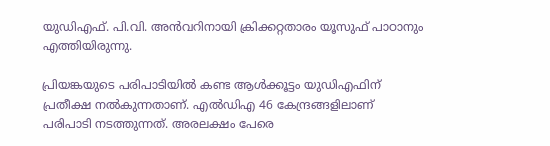യുഡിഎഫ്. പി.വി. അന്‍വറിനായി ക്രിക്കറ്റതാരം യൂസുഫ് പാഠാനും എത്തിയിരുന്നു.

പ്രിയങ്കയുടെ പരിപാടിയില്‍ കണ്ട ആള്‍ക്കൂട്ടം യുഡിഎഫിന് പ്രതീക്ഷ നല്‍കുന്നതാണ്. എല്‍ഡിഎ 46 കേന്ദ്രങ്ങളിലാണ് പരിപാടി നടത്തുന്നത്. അരലക്ഷം പേരെ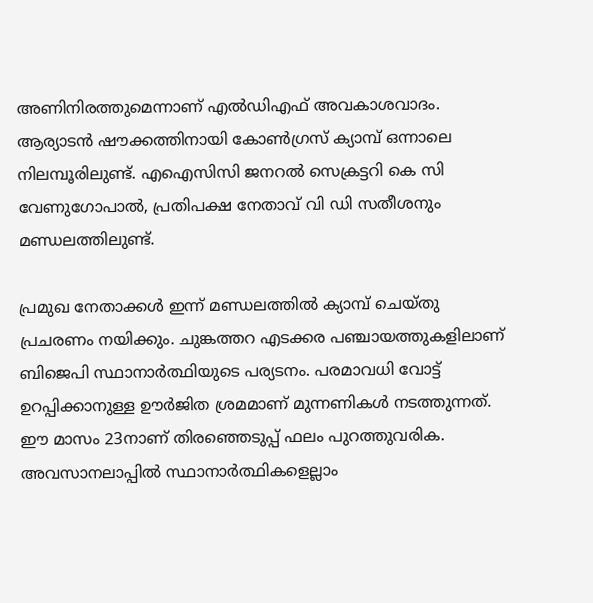അണിനിരത്തുമെന്നാണ് എല്‍ഡിഎഫ് അവകാശവാദം. ആര്യാടന്‍ ഷൗക്കത്തിനായി കോണ്‍ഗ്രസ് ക്യാമ്പ് ഒന്നാലെ നിലമ്പൂരിലുണ്ട്. എഐസിസി ജനറല്‍ സെക്രട്ടറി കെ സി വേണുഗോപാല്‍, പ്രതിപക്ഷ നേതാവ് വി ഡി സതീശനും മണ്ഡലത്തിലുണ്ട്.

പ്രമുഖ നേതാക്കള്‍ ഇന്ന് മണ്ഡലത്തില്‍ ക്യാമ്പ് ചെയ്തു പ്രചരണം നയിക്കും. ചുങ്കത്തറ എടക്കര പഞ്ചായത്തുകളിലാണ് ബിജെപി സ്ഥാനാര്‍ത്ഥിയുടെ പര്യടനം. പരമാവധി വോട്ട് ഉറപ്പിക്കാനുള്ള ഊര്‍ജിത ശ്രമമാണ് മുന്നണികള്‍ നടത്തുന്നത്. ഈ മാസം 23നാണ് തിരഞ്ഞെടുപ്പ് ഫലം പുറത്തുവരിക. അവസാനലാപ്പില്‍ സ്ഥാനാര്‍ത്ഥികളെല്ലാം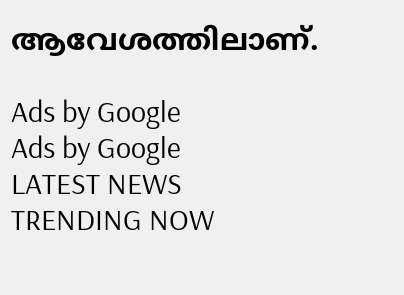ആവേശത്തിലാണ്.

Ads by Google
Ads by Google
LATEST NEWS
TRENDING NOW